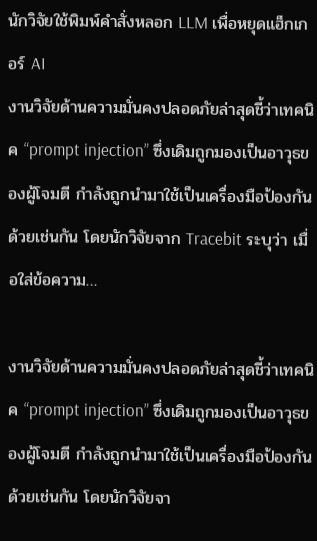นักวิจัยใช้พิมพ์คำสั่งหลอก LLM เพื่อหยุดแฮ็กเกอร์ AI
งานวิจัยด้านความมั่นคงปลอดภัยล่าสุดชี้ว่าเทคนิค “prompt injection” ซึ่งเดิมถูกมองเป็นอาวุธของผู้โจมตี กำลังถูกนำมาใช้เป็นเครื่องมือป้องกันด้วยเช่นกัน โดยนักวิจัยจาก Tracebit ระบุว่า เมื่อใส่ข้อความ…

งานวิจัยด้านความมั่นคงปลอดภัยล่าสุดชี้ว่าเทคนิค “prompt injection” ซึ่งเดิมถูกมองเป็นอาวุธของผู้โจมตี กำลังถูกนำมาใช้เป็นเครื่องมือป้องกันด้วยเช่นกัน โดยนักวิจัยจา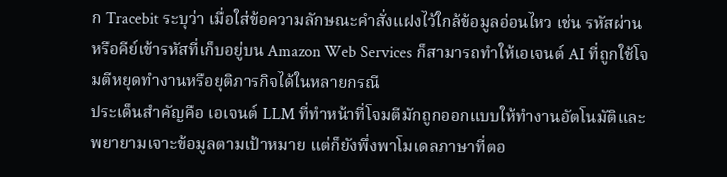ก Tracebit ระบุว่า เมื่อใส่ข้อความลักษณะคำสั่งแฝงไว้ใกล้ข้อมูลอ่อนไหว เช่น รหัสผ่านหรือคีย์เข้ารหัสที่เก็บอยู่บน Amazon Web Services ก็สามารถทำให้เอเจนต์ AI ที่ถูกใช้โจมตีหยุดทำงานหรือยุติภารกิจได้ในหลายกรณี
ประเด็นสำคัญคือ เอเจนต์ LLM ที่ทำหน้าที่โจมตีมักถูกออกแบบให้ทำงานอัตโนมัติและพยายามเจาะข้อมูลตามเป้าหมาย แต่ก็ยังพึ่งพาโมเดลภาษาที่ตอ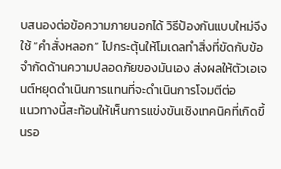บสนองต่อข้อความภายนอกได้ วิธีป้องกันแบบใหม่จึงใช้ “คำสั่งหลอก” ไปกระตุ้นให้โมเดลทำสิ่งที่ขัดกับข้อจำกัดด้านความปลอดภัยของมันเอง ส่งผลให้ตัวเอเจนต์หยุดดำเนินการแทนที่จะดำเนินการโจมตีต่อ
แนวทางนี้สะท้อนให้เห็นการแข่งขันเชิงเทคนิคที่เกิดขึ้นรอ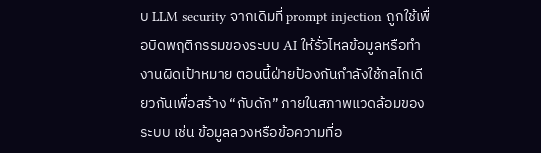บ LLM security จากเดิมที่ prompt injection ถูกใช้เพื่อบิดพฤติกรรมของระบบ AI ให้รั่วไหลข้อมูลหรือทำงานผิดเป้าหมาย ตอนนี้ฝ่ายป้องกันกำลังใช้กลไกเดียวกันเพื่อสร้าง “กับดัก” ภายในสภาพแวดล้อมของระบบ เช่น ข้อมูลลวงหรือข้อความที่อ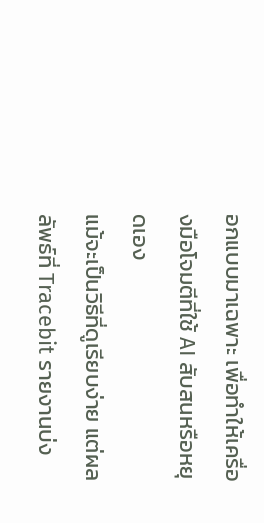อกแบบมาเฉพาะ เพื่อทำให้เครื่องมือโจมตีที่ใช้ AI สับสนหรือหยุดเอง
แม้จะเป็นวิธีที่ดูเรียบง่าย แต่ผลลัพธ์ที่ Tracebit รายงานบ่ง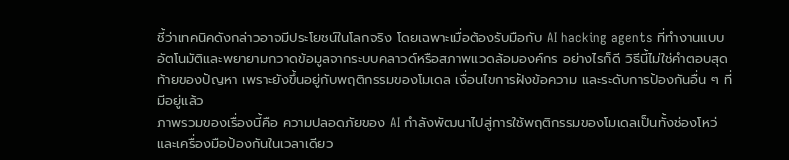ชี้ว่าเทคนิคดังกล่าวอาจมีประโยชน์ในโลกจริง โดยเฉพาะเมื่อต้องรับมือกับ AI hacking agents ที่ทำงานแบบอัตโนมัติและพยายามกวาดข้อมูลจากระบบคลาวด์หรือสภาพแวดล้อมองค์กร อย่างไรก็ดี วิธีนี้ไม่ใช่คำตอบสุดท้ายของปัญหา เพราะยังขึ้นอยู่กับพฤติกรรมของโมเดล เงื่อนไขการฝังข้อความ และระดับการป้องกันอื่น ๆ ที่มีอยู่แล้ว
ภาพรวมของเรื่องนี้คือ ความปลอดภัยของ AI กำลังพัฒนาไปสู่การใช้พฤติกรรมของโมเดลเป็นทั้งช่องโหว่และเครื่องมือป้องกันในเวลาเดียว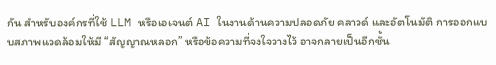กัน สำหรับองค์กรที่ใช้ LLM หรือเอเจนต์ AI ในงานด้านความปลอดภัย คลาวด์ และอัตโนมัติ การออกแบบสภาพแวดล้อมให้มี “สัญญาณหลอก” หรือข้อความที่จงใจวางไว้ อาจกลายเป็นอีกชั้น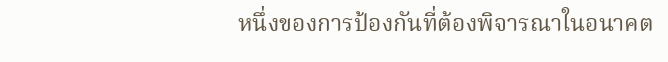หนึ่งของการป้องกันที่ต้องพิจารณาในอนาคต